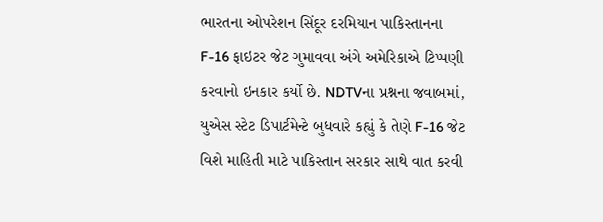ભારતના ઓપરેશન સિંદૂર દરમિયાન પાકિસ્તાનના F-16 ફાઇટર જેટ ગુમાવવા અંગે અમેરિકાએ ટિપ્પણી કરવાનો ઇનકાર કર્યો છે. NDTVના પ્રશ્નના જવાબમાં, યુએસ સ્ટેટ ડિપાર્ટમેન્ટે બુધવારે કહ્યું કે તેણે F-16 જેટ વિશે માહિતી માટે પાકિસ્તાન સરકાર સાથે વાત કરવી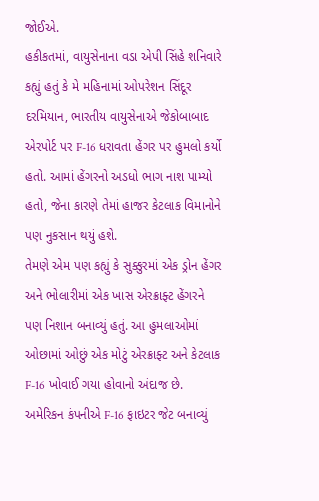જોઈએ.
હકીકતમાં, વાયુસેનાના વડા એપી સિંહે શનિવારે કહ્યું હતું કે મે મહિનામાં ઓપરેશન સિંદૂર દરમિયાન, ભારતીય વાયુસેનાએ જેકોબાબાદ એરપોર્ટ પર F-16 ધરાવતા હેંગર પર હુમલો કર્યો હતો. આમાં હેંગરનો અડધો ભાગ નાશ પામ્યો હતો, જેના કારણે તેમાં હાજર કેટલાક વિમાનોને પણ નુકસાન થયું હશે.
તેમણે એમ પણ કહ્યું કે સુક્કુરમાં એક ડ્રોન હેંગર અને ભોલારીમાં એક ખાસ એરક્રાફ્ટ હેંગરને પણ નિશાન બનાવ્યું હતું. આ હુમલાઓમાં ઓછામાં ઓછું એક મોટું એરક્રાફ્ટ અને કેટલાક F-16 ખોવાઈ ગયા હોવાનો અંદાજ છે.
અમેરિકન કંપનીએ F-16 ફાઇટર જેટ બનાવ્યું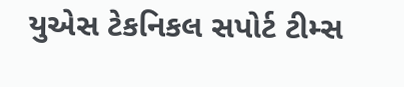યુએસ ટેકનિકલ સપોર્ટ ટીમ્સ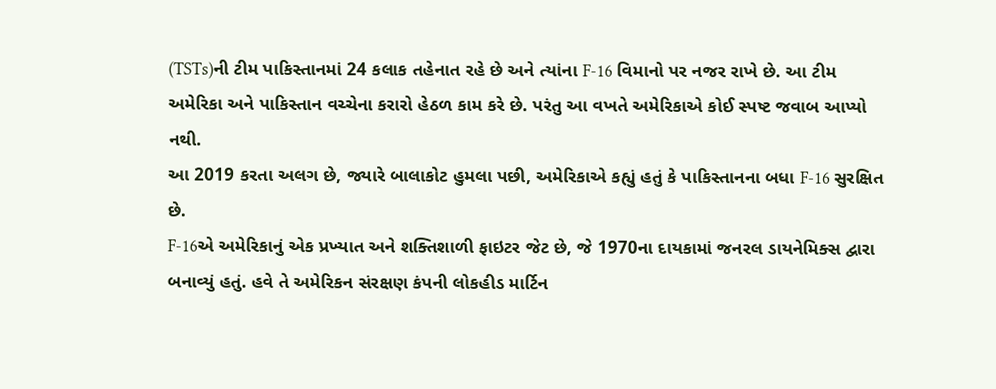(TSTs)ની ટીમ પાકિસ્તાનમાં 24 કલાક તહેનાત રહે છે અને ત્યાંના F-16 વિમાનો પર નજર રાખે છે. આ ટીમ અમેરિકા અને પાકિસ્તાન વચ્ચેના કરારો હેઠળ કામ કરે છે. પરંતુ આ વખતે અમેરિકાએ કોઈ સ્પષ્ટ જવાબ આપ્યો નથી.
આ 2019 કરતા અલગ છે, જ્યારે બાલાકોટ હુમલા પછી, અમેરિકાએ કહ્યું હતું કે પાકિસ્તાનના બધા F-16 સુરક્ષિત છે.
F-16એ અમેરિકાનું એક પ્રખ્યાત અને શક્તિશાળી ફાઇટર જેટ છે, જે 1970ના દાયકામાં જનરલ ડાયનેમિક્સ દ્વારા બનાવ્યું હતું. હવે તે અમેરિકન સંરક્ષણ કંપની લોકહીડ માર્ટિન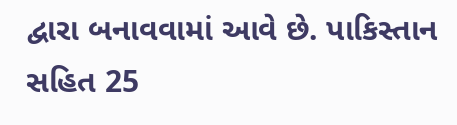દ્વારા બનાવવામાં આવે છે. પાકિસ્તાન સહિત 25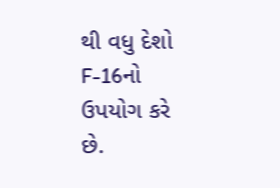થી વધુ દેશો F-16નો ઉપયોગ કરે છે.